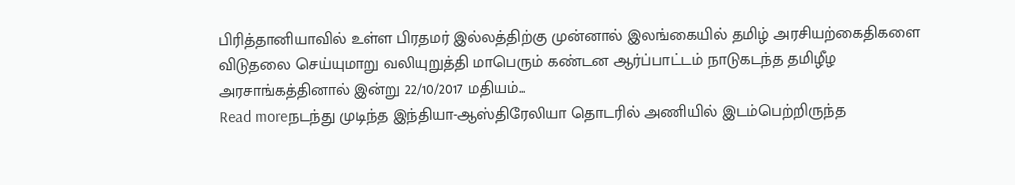பிரித்தானியாவில் உள்ள பிரதமர் இல்லத்திற்கு முன்னால் இலங்கையில் தமிழ் அரசியற்கைதிகளை விடுதலை செய்யுமாறு வலியுறுத்தி மாபெரும் கண்டன ஆர்ப்பாட்டம் நாடுகடந்த தமிழீழ அரசாங்கத்தினால் இன்று 22/10/2017 மதியம்...
Read moreநடந்து முடிந்த இந்தியா-ஆஸ்திரேலியா தொடரில் அணியில் இடம்பெற்றிருந்த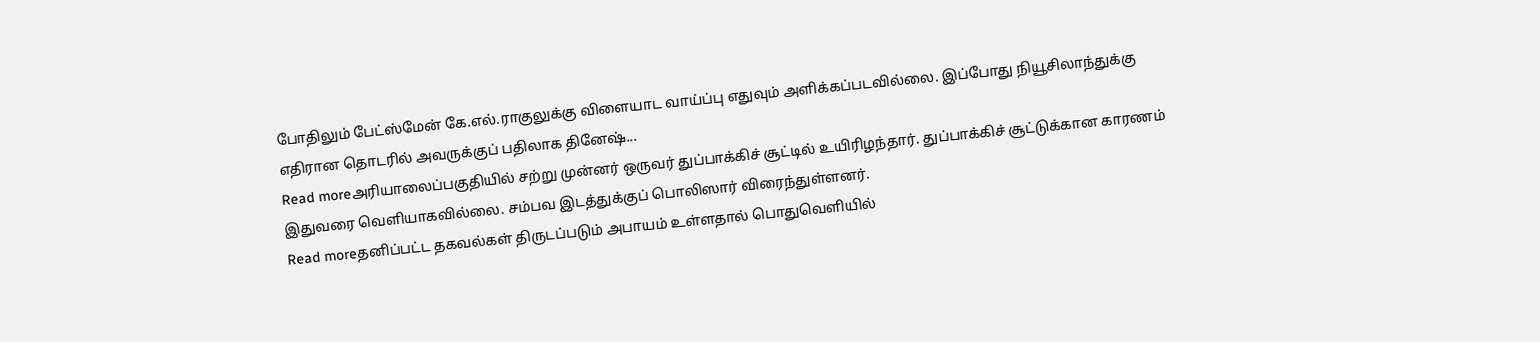போதிலும் பேட்ஸ்மேன் கே.எல்.ராகுலுக்கு விளையாட வாய்ப்பு எதுவும் அளிக்கப்படவில்லை. இப்போது நியூசிலாந்துக்கு எதிரான தொடரில் அவருக்குப் பதிலாக தினேஷ்...
Read moreஅரியாலைப்பகுதியில் சற்று முன்னர் ஒருவர் துப்பாக்கிச் சூட்டில் உயிரிழந்தார். துப்பாக்கிச் சூட்டுக்கான காரணம் இதுவரை வெளியாகவில்லை. சம்பவ இடத்துக்குப் பொலிஸார் விரைந்துள்ளனர்.
Read moreதனிப்பட்ட தகவல்கள் திருடப்படும் அபாயம் உள்ளதால் பொதுவெளியில்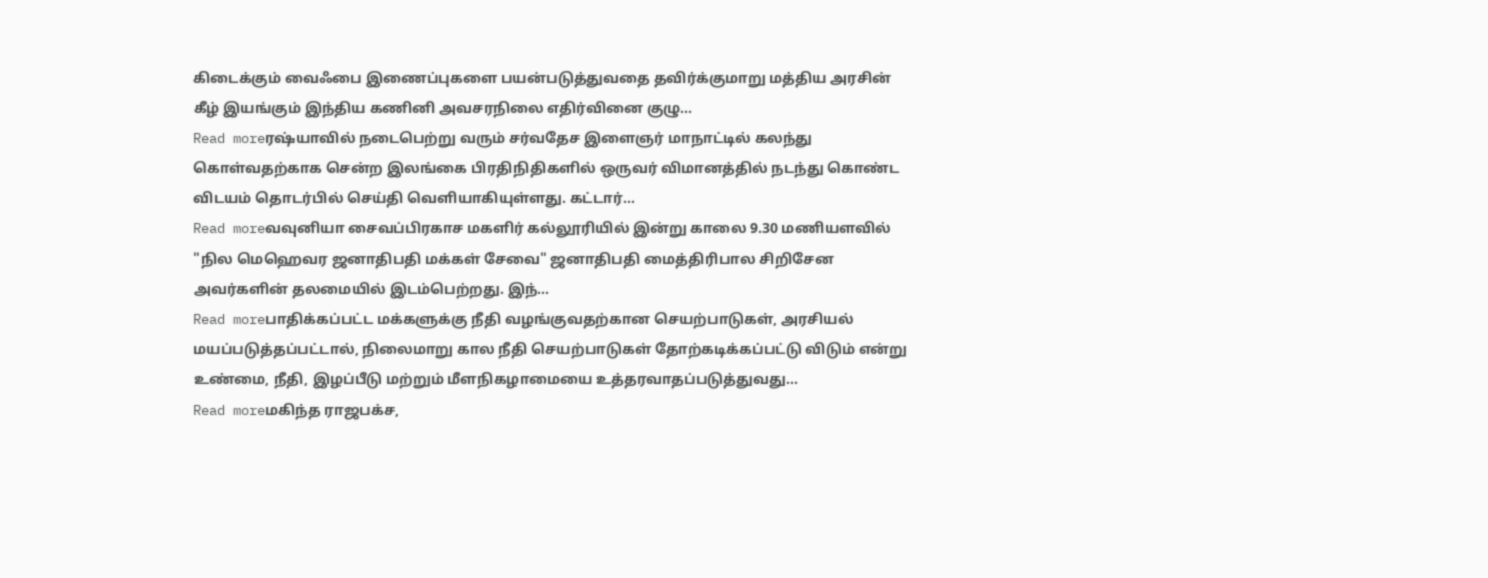கிடைக்கும் வைஃபை இணைப்புகளை பயன்படுத்துவதை தவிர்க்குமாறு மத்திய அரசின் கீழ் இயங்கும் இந்திய கணினி அவசரநிலை எதிர்வினை குழு...
Read moreரஷ்யாவில் நடைபெற்று வரும் சர்வதேச இளைஞர் மாநாட்டில் கலந்து கொள்வதற்காக சென்ற இலங்கை பிரதிநிதிகளில் ஒருவர் விமானத்தில் நடந்து கொண்ட விடயம் தொடர்பில் செய்தி வெளியாகியுள்ளது. கட்டார்...
Read moreவவுனியா சைவப்பிரகாச மகளிர் கல்லூரியில் இன்று காலை 9.30 மணியளவில் "நில மெஹெவர ஜனாதிபதி மக்கள் சேவை" ஜனாதிபதி மைத்திரிபால சிறிசேன அவர்களின் தலமையில் இடம்பெற்றது. இந்...
Read moreபாதிக்கப்பட்ட மக்களுக்கு நீதி வழங்குவதற்கான செயற்பாடுகள், அரசியல் மயப்படுத்தப்பட்டால், நிலைமாறு கால நீதி செயற்பாடுகள் தோற்கடிக்கப்பட்டு விடும் என்று உண்மை, நீதி, இழப்பீடு மற்றும் மீளநிகழாமையை உத்தரவாதப்படுத்துவது...
Read moreமகிந்த ராஜபக்ச,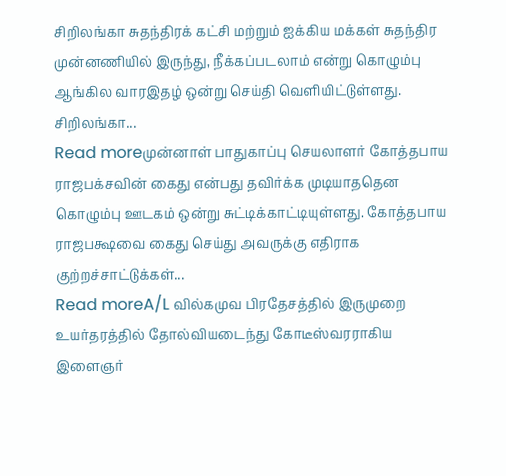சிறிலங்கா சுதந்திரக் கட்சி மற்றும் ஐக்கிய மக்கள் சுதந்திர முன்னணியில் இருந்து, நீக்கப்படலாம் என்று கொழும்பு ஆங்கில வாரஇதழ் ஒன்று செய்தி வெளியிட்டுள்ளது. சிறிலங்கா...
Read moreமுன்னாள் பாதுகாப்பு செயலாளர் கோத்தபாய ராஜபக்சவின் கைது என்பது தவிர்க்க முடியாததென கொழும்பு ஊடகம் ஒன்று சுட்டிக்காட்டியுள்ளது. கோத்தபாய ராஜபக்ஷவை கைது செய்து அவருக்கு எதிராக குற்றச்சாட்டுக்கள்...
Read moreA/L வில்கமுவ பிரதேசத்தில் இருமுறை உயர்தரத்தில் தோல்வியடைந்து கோடீஸ்வரராகிய இளைஞர்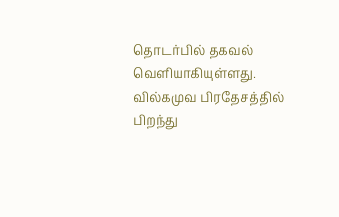தொடர்பில் தகவல் வெளியாகியுள்ளது. வில்கமுவ பிரதேசத்தில் பிறந்து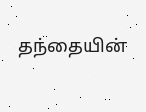தந்தையின்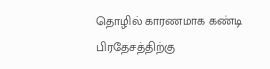தொழில் காரணமாக கண்டி பிரதேசத்திற்கு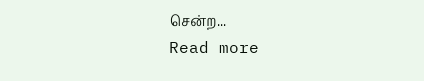சென்ற...
Read more